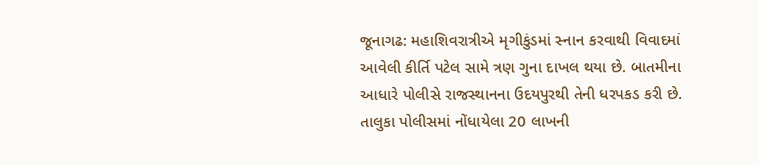જૂનાગઢ: મહાશિવરાત્રીએ મૃગીકુંડમાં સ્નાન કરવાથી વિવાદમાં આવેલી કીર્તિ પટેલ સામે ત્રણ ગુના દાખલ થયા છે. બાતમીના આધારે પોલીસે રાજસ્થાનના ઉદયપુરથી તેની ધરપકડ કરી છે. તાલુકા પોલીસમાં નોંધાયેલા 20 લાખની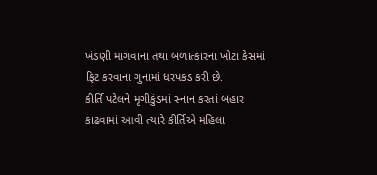ખંડણી માગવાના તથા બળાત્કારના ખોટા કેસમાં ફિટ કરવાના ગુનામાં ધરપકડ કરી છે.
કીર્તિ પટેલને મૃગીકુંડમાં સ્નાન કરતાં બહાર કાઢવામાં આવી ત્યારે કીર્તિએ મહિલા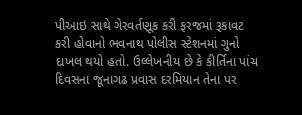પીઆઇ સાથે ગેરવર્તણૂક કરી ફરજમાં રૂકાવટ કરી હોવાનો ભવનાથ પોલીસ સ્ટેશનમાં ગુનો દાખલ થયો હતો. ઉલ્લેખનીય છે કે કીર્તિના પાંચ દિવસના જૂનાગઢ પ્રવાસ દરમિયાન તેના પર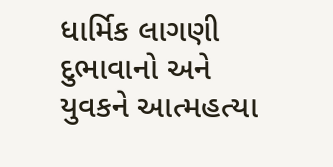ધાર્મિક લાગણી દુભાવાનો અને યુવકને આત્મહત્યા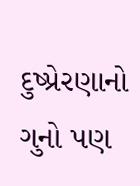દુષ્પ્રેરણાનો ગુનો પણ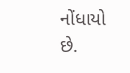નોંધાયો છે.